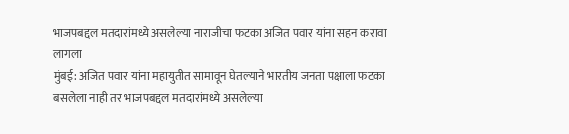भाजपबद्दल मतदारांमध्ये असलेल्या नाराजीचा फटका अजित पवार यांना सहन करावा लागला
मुंबई: अजित पवार यांना महायुतीत सामावून घेतल्याने भारतीय जनता पक्षाला फटका बसलेला नाही तर भाजपबद्दल मतदारांमध्ये असलेल्या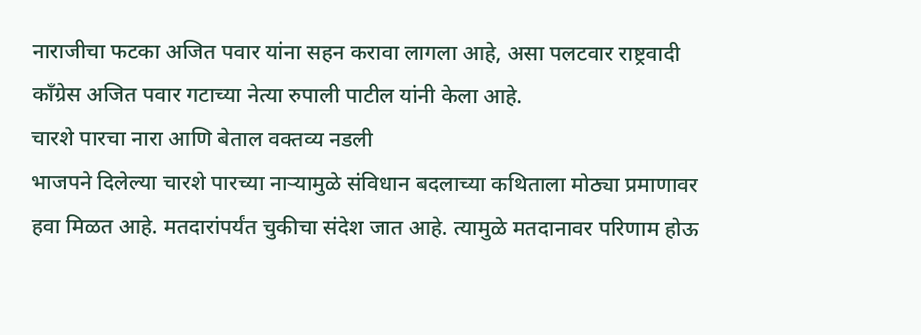नाराजीचा फटका अजित पवार यांना सहन करावा लागला आहे, असा पलटवार राष्ट्रवादी काँग्रेस अजित पवार गटाच्या नेत्या रुपाली पाटील यांनी केला आहे.
चारशे पारचा नारा आणि बेताल वक्तव्य नडली
भाजपने दिलेल्या चारशे पारच्या नाऱ्यामुळे संविधान बदलाच्या कथिताला मोठ्या प्रमाणावर हवा मिळत आहे. मतदारांपर्यंत चुकीचा संदेश जात आहे. त्यामुळे मतदानावर परिणाम होऊ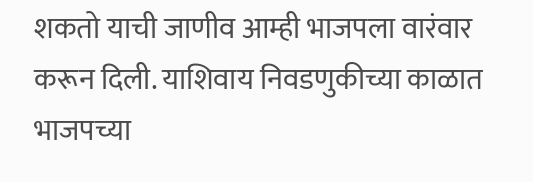शकतो याची जाणीव आम्ही भाजपला वारंवार करून दिली. याशिवाय निवडणुकीच्या काळात भाजपच्या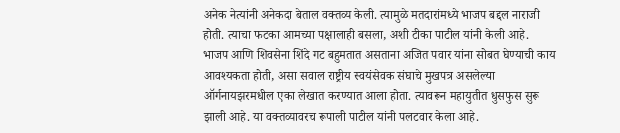अनेक नेत्यांनी अनेकदा बेताल वक्तव्य केली. त्यामुळे मतदारांमध्ये भाजप बद्दल नाराजी होती. त्याचा फटका आमच्या पक्षालाही बसला, अशी टीका पाटील यांनी केली आहे.
भाजप आणि शिवसेना शिंदे गट बहुमतात असताना अजित पवार यांना सोबत घेण्याची काय आवश्यकता होती, असा सवाल राष्ट्रीय स्वयंसेवक संघाचे मुखपत्र असलेल्या ऑर्गनायझरमधील एका लेखात करण्यात आला होता. त्यावरून महायुतीत धुसफुस सुरू झाली आहे. या वक्तव्यावरच रूपाली पाटील यांनी पलटवार केला आहे.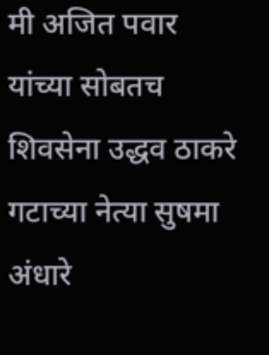मी अजित पवार यांच्या सोबतच
शिवसेना उद्धव ठाकरे गटाच्या नेत्या सुषमा अंधारे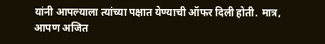यांनी आपल्याला त्यांच्या पक्षात येण्याची ऑफर दिली होती. मात्र, आपण अजित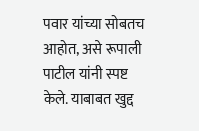पवार यांच्या सोबतच आहोत, असे रूपाली पाटील यांनी स्पष्ट केले. याबाबत खुद्द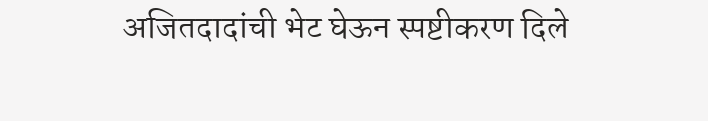अजितदादांची भेट घेऊन स्पष्टीकरण दिले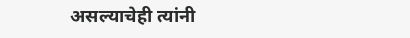असल्याचेही त्यांनी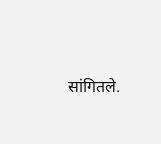सांगितले.